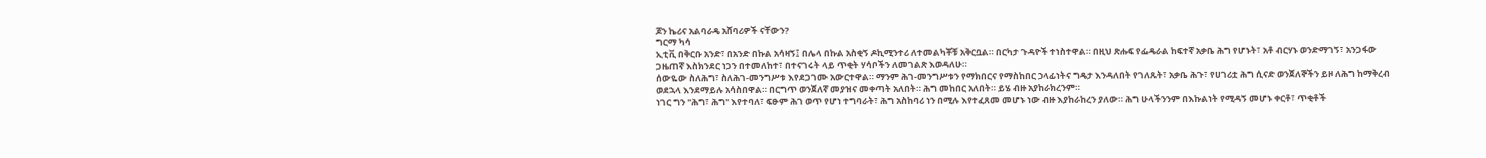ጆን ኬሪና አልባራዴ አሸባሪዎች ናቸውን?
ግርማ ካሳ
ኢቲቪ በቅርቡ አንድ፣ በአንድ በኩል አሳዛኝ፤ በሌላ በኩል አስቂኝ ዶኪሚንተሪ ለተመልካቾቹ አቅርቧል። በርካታ ጉዳዮች ተነስተዋል። በዚህ ጽሑፍ የፌዴራል ከፍተኛ አቃቤ ሕግ የሆኑት፣ አቶ ብርሃኑ ወንድማገኝ፣ አንጋፋው ጋዜጠኛ እስክንደር ነጋን በተመለከተ፣ በተናገሩት ላይ ጥቂት ሃሳቦችን ለመገልጽ እወዳለሁ።
ሰውዬው ስለሕግ፣ ስለሕገ-መንግሥቱ እየደጋገሙ አውርተዋል። ማንም ሕገ-መንግሥቱን የማክበርና የማስከበር ኃላፊነትና ግዴታ እንዳለበት የገለጹት፣ አቃቤ ሕጉ፣ የሀገሪቷ ሕግ ሲናድ ወንጀለኞችን ይዞ ለሕግ ከማቅረብ ወደኋላ እንደማይሉ አሳስበዋል። በርግጥ ወንጀለኛ መያዝና መቀጣት አለበት። ሕግ መከበር አለበት። ይሄ ብዙ አያከራክረንም።
ነገር ግን "ሕግ፣ ሕግ" እየተባለ፣ ፍፁም ሕገ ወጥ የሆነ ተግባራት፣ ሕግ አስከባሪ ነን በሚሉ እየተፈጸመ መሆኑ ነው ብዙ እያከራከረን ያለው። ሕግ ሁላችንንም በእኩልነት የሚዳኝ መሆኑ ቀርቶ፣ ጥቂቶች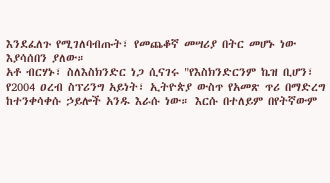እንደፈለጉ የሚገለባብጡት፣ የመጨቆኛ መሣሪያ በትር መሆኑ ነው እያሳሰበን ያለው።
አቶ ብርሃኑ፣ ስለእስክንድር ነጋ ሲናገሩ "የእስክንድርንም ኬዝ ቢሆን፣ የ2004 ዐረብ ስፕሪንግ አይነት፣ ኢትዮጵያ ውስጥ የአመጽ ጥሪ በማድረግ ከተንቀሳቀሱ ኃይሎች አንዱ እራሱ ነው። እርሱ በተለይም በየትኛውም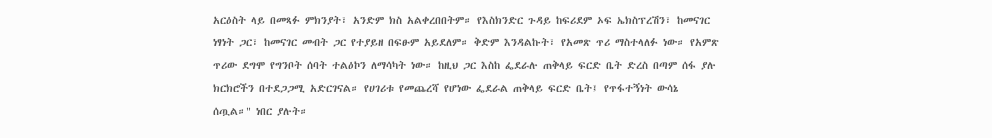አርዕስት ላይ በመጻፉ ምክንያት፣ አንድም ክስ አልቀረበበትም። የእስክንድር ጉዳይ ከፍሪደም ኦፍ ኤክስፕረሽን፣ ከመናገር ነፃነት ጋር፣ ከመናገር መብት ጋር የተያይዘ በፍፁም አይደለም። ቅድም እንዳልኩት፣ የአመጽ ጥሪ ማስተላለፉ ነው። የአምጽ ጥሪው ደግሞ የግንቦት ሰባት ተልዕኮን ለማሳካት ነው። ከዚህ ጋር እስከ ፌደራሉ ጠቅላይ ፍርድ ቤት ድረስ በጣም ሰፋ ያሉ ክርክሮችን በተደጋጋሚ አድርገናል። የሀገሪቱ የመጨረሻ የሆነው ፌደራል ጠቅላይ ፍርድ ቤት፤ የጥፋተኝነት ውሳኔ ሰጧል።" ነበር ያሉት።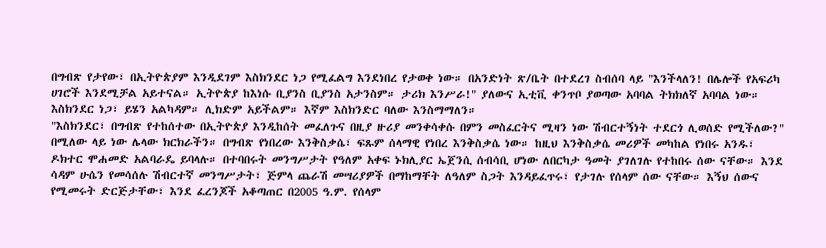በግብጽ የታየው፣ በኢትዮጵያም እንዲደገም እስክንደር ነጋ የሚፈልግ እንደነበረ የታወቀ ነው። በአንድነት ጽ/ቤት በተደረገ ስብሰባ ላይ "እንችላለን! በሌሎች የአፍሪካ ሀገሮች እንደሚቻል አይተናል። ኢትዮጵያ ከእነሱ ቢያንስ ቢያንስ አታንስም። ታሪክ እንሥራ!" ያለውና ኢቲቪ ቀንጥቦ ያወጣው አባባል ትክክለኛ አባባል ነው። እስክንደር ነጋ፣ ይሄን አልካዳም። ሊክድም አይችልም። እኛም እስክንድር ባለው እንስማማለን።
"እስክንደር፣ በግብጽ የተከሰተው በኢትዮጵያ እንዲከሰት መፈለጉና በዚያ ዙሪያ መንቀሳቀሱ በምን መስፈርትና ሚዛን ነው ሽብርተኝነት ተደርጎ ሊወሰድ የሚችለው?" በሚለው ላይ ነው ሌላው ክርክራችን። በግብጽ የነበረው እንቅስቃሴ፣ ፍጹም ሰላማዊ የነበረ እንቅስቃሴ ነው። ከዚህ እንቅስቃሴ መሪዎች መካከል የነበሩ አንዱ፣ ዶክተር ሞሐመድ አልባራዴ ይባላሉ። በተባበሩት መንግሥታት የዓለም አቀፍ ኑክሊያር ኤጀንሲ ሰብሳቢ ሆነው ለበርካታ ዓመት ያገለገሉ የተከበሩ ሰው ናቸው። እንደ ሳዳም ሁሴን የመሳሰሉ ሽብርተኛ መንግሥታት፣ ጅምላ ጨራሽ መሣሪያዎች በማከማቸት ለዓለም ስጋት እንዳይፈጥሩ፣ የታገሉ የሰላም ሰው ናቸው። እኝህ ሰውና የሚመሩት ድርጅታቸው፣ እንደ ፈረንጆች አቆጣጠር በ2005 ዓ.ም. የሰላም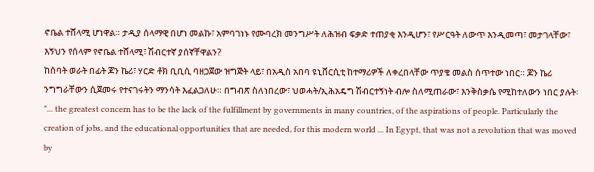ኖቤል ተሸላሚ ሆነዋል። ታዲያ ሰላማዊ በሆነ መልኩ፣ አምባገነኑ የሙባረክ መንግሥት ለሕዝብ ፍቃድ ተጠያቂ እንዲሆን፣ የሥርዓት ለውጥ እንዲመጣ፣ መታገላቸው፣ እኝህን የሰላም የኖቤል ተሸላሚ፣ ሽብርተኛ ያሰኛቸዋልን?
ከሰባት ወራት በፊት ጆን ኬሪ፣ ሃርድ ቶክ ቢቢሲ ባዘጋጀው ዝግጅት ላይ፣ በአዲስ አበባ ዩኒቨርሲቲ ከተማሪዎች ለቀረበላቸው ጥያቄ መልስ ሰጥተው ነበር። ጆን ኬሪ ንግግራቸውን ሲጀመሩ የተናገሩትን ማንሳት እፈልጋለሁ። በግብጽ ስለነበረው፣ ህወሓት/ኢሕአዴግ ሽብርተኝነት ብሎ ስለሚጠራው፣ እንቅስቃሴ የሚከተለውን ነበር ያሉት፡
"... the greatest concern has to be the lack of the fulfillment by governments in many countries, of the aspirations of people. Particularly the creation of jobs, and the educational opportunities that are needed, for this modern world ... In Egypt, that was not a revolution that was moved by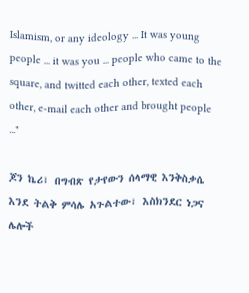Islamism, or any ideology ... It was young people ... it was you ... people who came to the square, and twitted each other, texted each other, e-mail each other and brought people ..."

ጆን ኬሪ፣ በግብጽ የታየውን ሰላማዊ እንቅስቃሴ እንደ ትልቅ ምሳሌ አጉልተው፣ እስክንደር ነጋና ሌሎች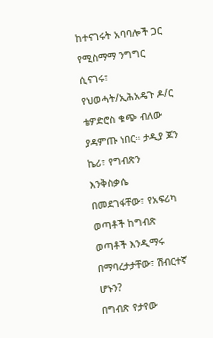ከተናገሩት አባባሎች ጋር የሚስማማ ንግግር ሲናገሩ፣ የህወሓት/ኢሕአዴጉ ዶ/ር ቴዎድሮስ ቁጭ ብለው ያዳምጡ ነበር። ታዲያ ጆን ኬሪ፣ የግብጽን እንቅስቃሴ በመደገፋቸው፣ የአፍሪካ ወጣቶች ከግብጽ ወጣቶች እንዲማሩ በማባረታታቸው፣ ሽብርተኛ ሆኑን?
በግብጽ የታየው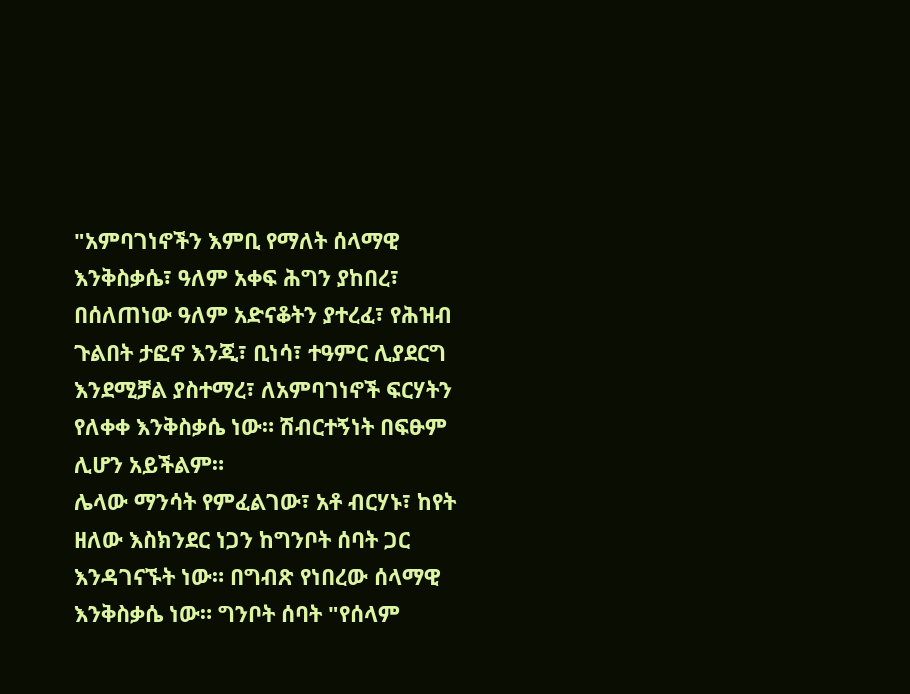"አምባገነኖችን እምቢ የማለት ሰላማዊ እንቅስቃሴ፣ ዓለም አቀፍ ሕግን ያከበረ፣ በሰለጠነው ዓለም አድናቆትን ያተረፈ፣ የሕዝብ ጉልበት ታፎኖ እንጂ፣ ቢነሳ፣ ተዓምር ሊያደርግ እንደሚቻል ያስተማረ፣ ለአምባገነኖች ፍርሃትን የለቀቀ እንቅስቃሴ ነው። ሽብርተኝነት በፍፁም ሊሆን አይችልም።
ሌላው ማንሳት የምፈልገው፣ አቶ ብርሃኑ፣ ከየት ዘለው እስክንደር ነጋን ከግንቦት ሰባት ጋር እንዳገናኙት ነው። በግብጽ የነበረው ሰላማዊ እንቅስቃሴ ነው። ግንቦት ሰባት "የሰላም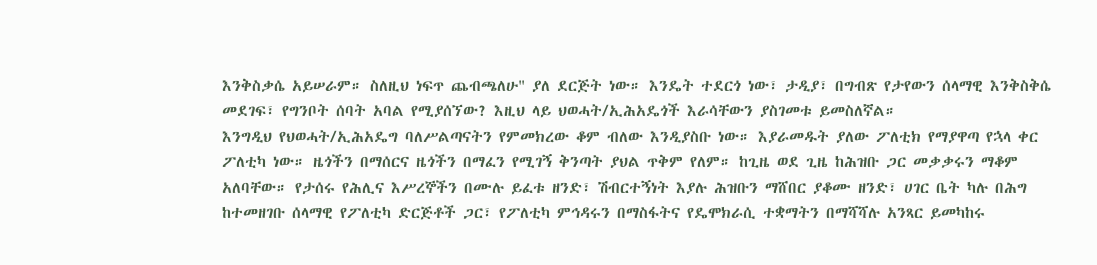እንቅስቃሴ አይሠራም። ስለዚህ ነፍጥ ጨብጫለሁ" ያለ ደርጅት ነው። እንዴት ተደርጎ ነው፣ ታዲያ፣ በግብጽ የታየውን ሰላማዊ እንቅስቅሴ መደገፍ፣ የግንቦት ሰባት አባል የሚያሰኘው? እዚህ ላይ ህወሓት/ኢሕአዴጎች እራሳቸውን ያስገመቱ ይመስለኛል።
እንግዲህ የህወሓት/ኢሕአዴግ ባለሥልጣናትን የምመክረው ቆም ብለው እንዲያስቡ ነው። እያራመዱት ያለው ፖለቲክ የማያዋጣ የኋላ ቀር ፖለቲካ ነው። ዜጎችን በማሰርና ዜጎችን በማፈን የሚገኝ ቅንጣት ያህል ጥቅም የለም። ከጊዜ ወደ ጊዜ ከሕዝቡ ጋር መቃቃሩን ማቆም አለባቸው። የታሰሩ የሕሊና እሥረኞችን በሙሉ ይፈቱ ዘንድ፣ ሽብርተኝነት እያሉ ሕዝቡን ማሸበር ያቆሙ ዘንድ፣ ሀገር ቤት ካሉ በሕግ ከተመዘገቡ ሰላማዊ የፖለቲካ ድርጅቶች ጋር፣ የፖለቲካ ምኅዳሩን በማስፋትና የዴሞክራሲ ተቋማትን በማሻሻሉ አንጻር ይመካከሩ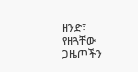ዘንድ፣ የዘጓቸው ጋዜጦችን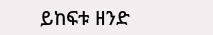ይከፍቱ ዘንድ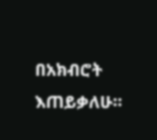በአክብሮት እጠይቃለሁ።